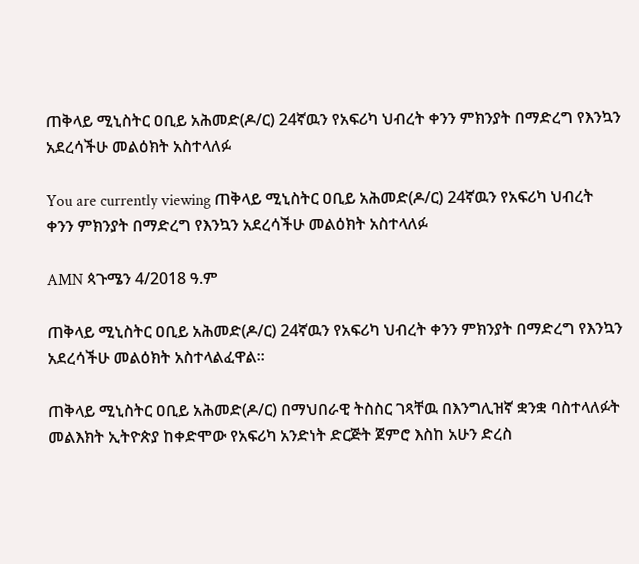ጠቅላይ ሚኒስትር ዐቢይ አሕመድ(ዶ/ር) 24ኛዉን የአፍሪካ ህብረት ቀንን ምክንያት በማድረግ የእንኳን አደረሳችሁ መልዕክት አስተላለፉ

You are currently viewing ጠቅላይ ሚኒስትር ዐቢይ አሕመድ(ዶ/ር) 24ኛዉን የአፍሪካ ህብረት ቀንን ምክንያት በማድረግ የእንኳን አደረሳችሁ መልዕክት አስተላለፉ

AMN ጳጉሜን 4/2018 ዓ.ም

ጠቅላይ ሚኒስትር ዐቢይ አሕመድ(ዶ/ር) 24ኛዉን የአፍሪካ ህብረት ቀንን ምክንያት በማድረግ የእንኳን አደረሳችሁ መልዕክት አስተላልፈዋል፡፡

ጠቅላይ ሚኒስትር ዐቢይ አሕመድ(ዶ/ር) በማህበራዊ ትስስር ገጻቸዉ በእንግሊዝኛ ቋንቋ ባስተላለፉት መልእክት ኢትዮጵያ ከቀድሞው የአፍሪካ አንድነት ድርጅት ጀምሮ እስከ አሁን ድረስ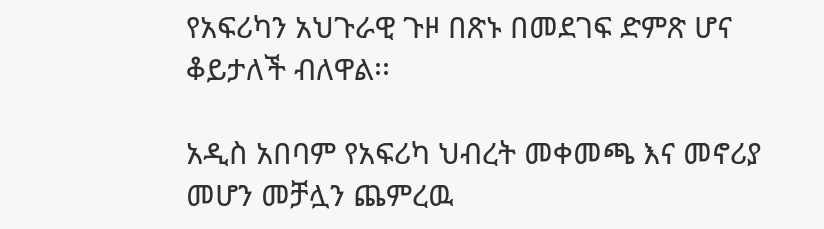የአፍሪካን አህጉራዊ ጉዞ በጽኑ በመደገፍ ድምጽ ሆና ቆይታለች ብለዋል፡፡

አዲስ አበባም የአፍሪካ ህብረት መቀመጫ እና መኖሪያ መሆን መቻሏን ጨምረዉ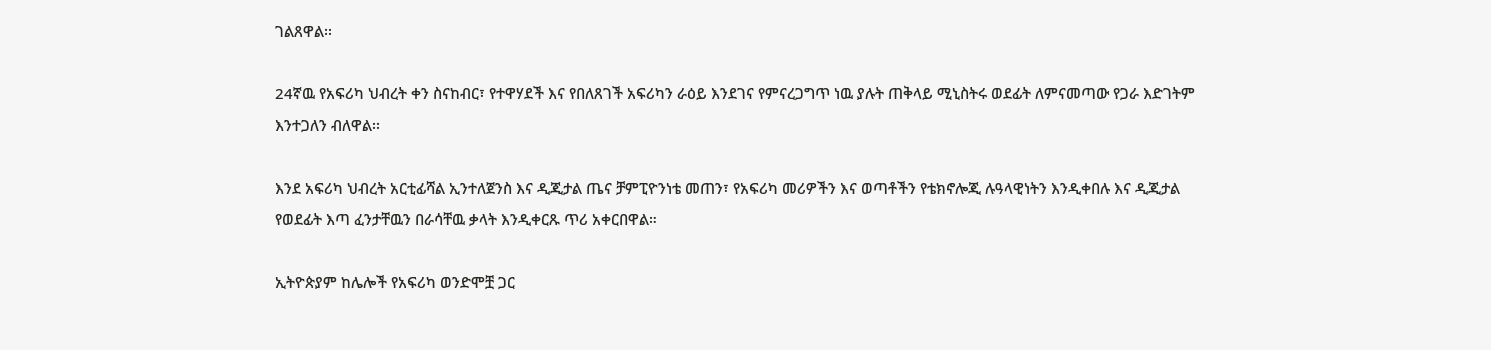ገልጸዋል፡፡

24ኛዉ የአፍሪካ ህብረት ቀን ስናከብር፣ የተዋሃደች እና የበለጸገች አፍሪካን ራዕይ እንደገና የምናረጋግጥ ነዉ ያሉት ጠቅላይ ሚኒስትሩ ወደፊት ለምናመጣው የጋራ እድገትም እንተጋለን ብለዋል፡፡

እንደ አፍሪካ ህብረት አርቲፊሻል ኢንተለጀንስ እና ዲጂታል ጤና ቻምፒዮንነቴ መጠን፣ የአፍሪካ መሪዎችን እና ወጣቶችን የቴክኖሎጂ ሉዓላዊነትን እንዲቀበሉ እና ዲጂታል የወደፊት እጣ ፈንታቸዉን በራሳቸዉ ቃላት እንዲቀርጹ ጥሪ አቀርበዋል።

ኢትዮጵያም ከሌሎች የአፍሪካ ወንድሞቿ ጋር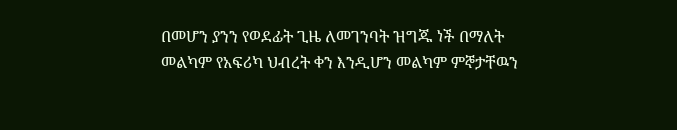በመሆን ያንን የወደፊት ጊዜ ለመገንባት ዝግጁ ነች በማለት መልካም የአፍሪካ ህብረት ቀን እንዲሆን መልካም ምኞታቸዉን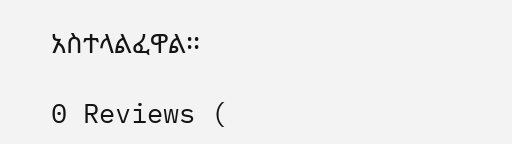አስተላልፈዋል፡፡

0 Reviews (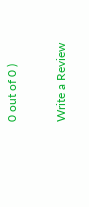0 out of 0 )

Write a Review